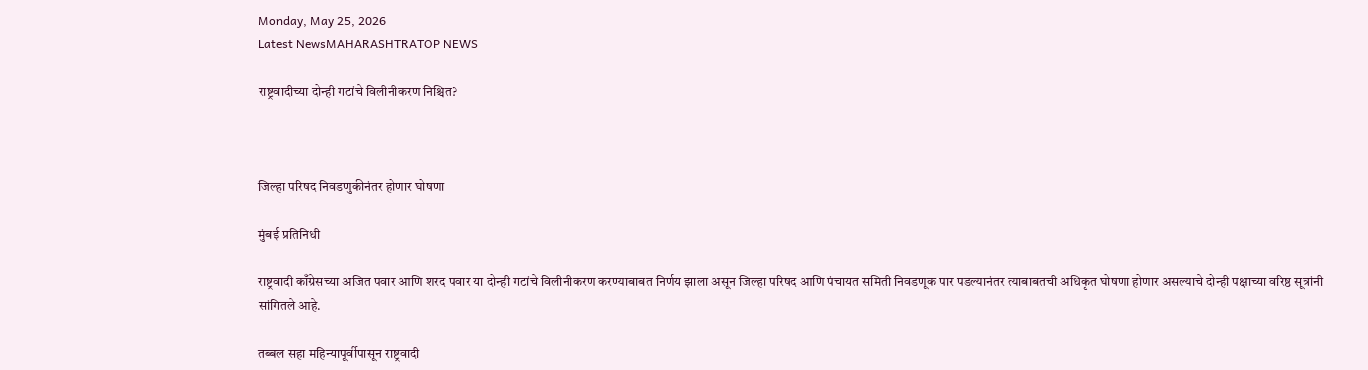Monday, May 25, 2026
Latest NewsMAHARASHTRATOP NEWS

राष्ट्रवादीच्या दोन्ही गटांचे विलीनीकरण निश्चित?



जिल्हा परिषद निवडणुकीनंतर होणार घोषणा

मुंबई प्रतिनिधी

राष्ट्रवादी काँग्रेसच्या अजित पवार आणि शरद पवार या दोन्ही गटांचे विलीनीकरण करण्याबाबत निर्णय झाला असून जिल्हा परिषद आणि पंचायत समिती निवडणूक पार पडल्यानंतर त्याबाबतची अधिकृत घोषणा होणार असल्याचे दोन्ही पक्षाच्या वरिष्ठ सूत्रांनी सांगितले आहे.

तब्बल सहा महिन्यापूर्वीपासून राष्ट्रवादी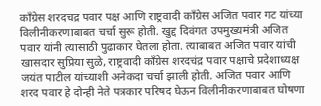काँग्रेस शरदचद्र पवार पक्ष आणि राष्ट्रवादी काँग्रेस अजित पवार गट यांच्या विलीनीकरणाबाबत चर्चा सुरू होती. खुद्द दिवंगत उपमुख्यमंत्री अजित पवार यांनी त्यासाठी पुढाकार घेतला होता. त्याबाबत अजित पवार यांची खासदार सुप्रिया सुळे, राष्ट्रवादी काँग्रेस शरदचंद्र पवार पक्षाचे प्रदेशाध्यक्ष जयंत पाटील यांच्याशी अनेकदा चर्चा झाली होती. अजित पवार आणि शरद पवार हे दोन्ही नेते पत्रकार परिषद घेऊन विलीनीकरणाबाबत घोषणा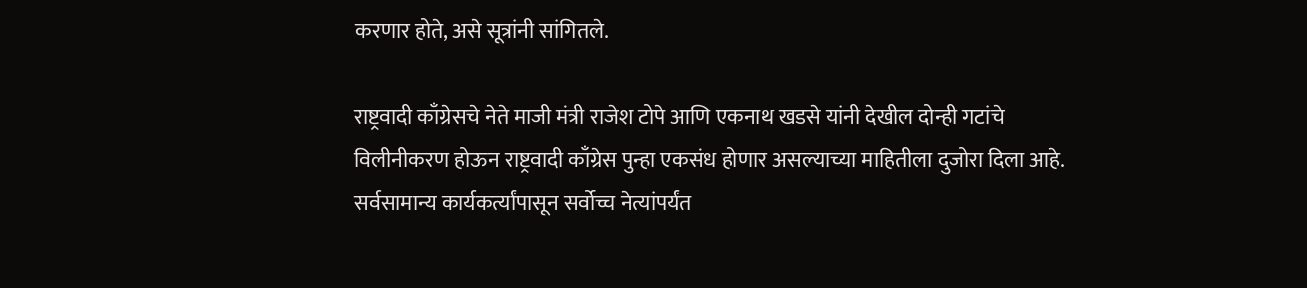करणार होते, असे सूत्रांनी सांगितले.

राष्ट्रवादी काँग्रेसचे नेते माजी मंत्री राजेश टोपे आणि एकनाथ खडसे यांनी देखील दोन्ही गटांचे विलीनीकरण होऊन राष्ट्रवादी काँग्रेस पुन्हा एकसंध होणार असल्याच्या माहितीला दुजोरा दिला आहे. सर्वसामान्य कार्यकर्त्यांपासून सर्वोच्च नेत्यांपर्यंत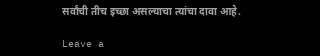सर्वांची तीच इच्छा असल्याचा त्यांचा दावा आहे.

Leave a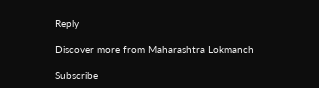Reply

Discover more from Maharashtra Lokmanch

Subscribe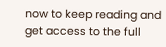now to keep reading and get access to the full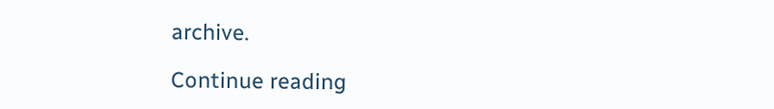archive.

Continue reading